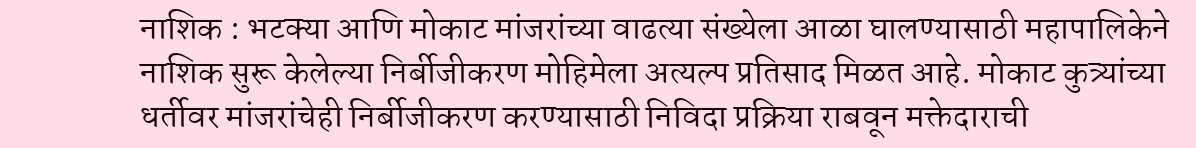नाशिक : भटक्या आणि मोकाट मांजरांच्या वाढत्या संख्येला आळा घालण्यासाठी महापालिकेने नाशिक सुरू केलेल्या निर्बीजीकरण मोहिमेला अत्यल्प प्रतिसाद मिळत आहे. मोकाट कुत्र्यांच्या धर्तीवर मांजरांचेही निर्बीजीकरण करण्यासाठी निविदा प्रक्रिया राबवून मक्तेदाराची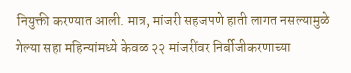नियुक्ती करण्यात आली. मात्र, मांजरी सहजपणे हाती लागत नसल्यामुळे गेल्या सहा महिन्यांमध्ये केवळ २२ मांजरींवर निर्बीजीकरणाच्या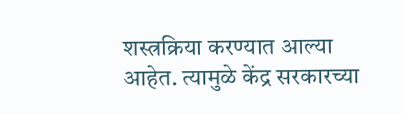शस्त्रक्रिया करण्यात आल्या आहेत. त्यामुळे केंद्र सरकारच्या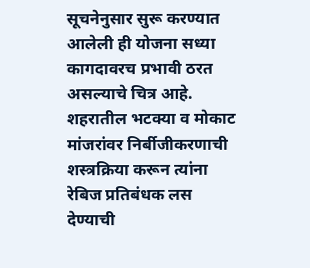सूचनेनुसार सुरू करण्यात आलेली ही योजना सध्या कागदावरच प्रभावी ठरत असल्याचे चित्र आहे.
शहरातील भटक्या व मोकाट मांजरांवर निर्बीजीकरणाची शस्त्रक्रिया करून त्यांना रेबिज प्रतिबंधक लस देण्याची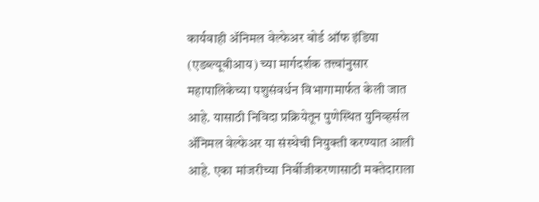कार्यवाही ॲनिमल वेल्फेअर बोर्ड ऑफ इंडिया (एडब्ल्यूबीआय) च्या मार्गदर्शक तत्त्वांनुसार महापालिकेच्या पशुसंवर्धन विभागामार्फत केली जात आहे. यासाठी निविदा प्रक्रियेतून पुणेस्थित युनिव्हर्सल ॲनिमल वेल्फेअर या संस्थेची नियुक्ती करण्यात आली आहे. एका मांजरीच्या निर्बीजीकरणासाठी मक्तेदाराला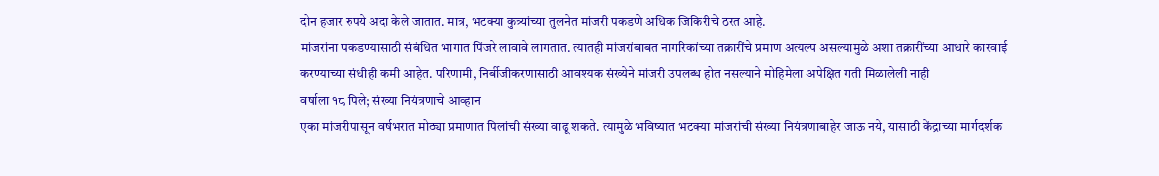दोन हजार रुपये अदा केले जातात. मात्र, भटक्या कुत्र्यांच्या तुलनेत मांजरी पकडणे अधिक जिकिरीचे ठरत आहे.
मांजरांना पकडण्यासाठी संबंधित भागात पिंजरे लावावे लागतात. त्यातही मांजरांबाबत नागरिकांच्या तक्रारींचे प्रमाण अत्यल्प असल्यामुळे अशा तक्रारींच्या आधारे कारवाई करण्याच्या संधीही कमी आहेत. परिणामी, निर्बीजीकरणासाठी आवश्यक संख्येने मांजरी उपलब्ध होत नसल्याने मोहिमेला अपेक्षित गती मिळालेली नाही
वर्षाला १८ पिले; संख्या नियंत्रणाचे आव्हान
एका मांजरीपासून वर्षभरात मोठ्या प्रमाणात पिलांची संख्या वाढू शकते. त्यामुळे भविष्यात भटक्या मांजरांची संख्या नियंत्रणाबाहेर जाऊ नये, यासाठी केंद्राच्या मार्गदर्शक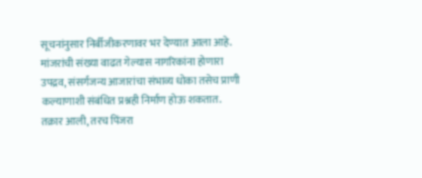सूचनांनुसार निर्बीजीकरणावर भर देण्यात आला आहे. मांजरांची संख्या वाढत गेल्यास नागरिकांना होणारा उपद्रव, संसर्गजन्य आजारांचा संभाव्य धोका तसेच प्राणी कल्याणाशी संबंधित प्रश्नही निर्माण होऊ शकतात.
तक्रार आली, तरच पिंजरा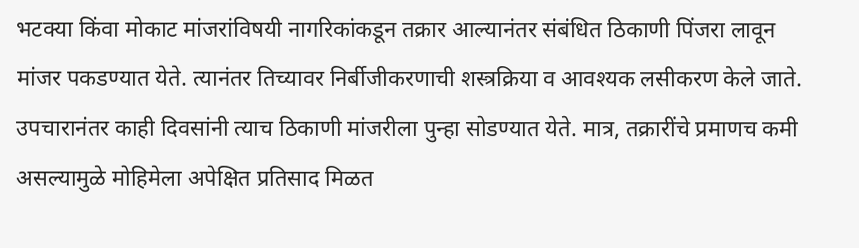भटक्या किंवा मोकाट मांजरांविषयी नागरिकांकडून तक्रार आल्यानंतर संबंधित ठिकाणी पिंजरा लावून मांजर पकडण्यात येते. त्यानंतर तिच्यावर निर्बीजीकरणाची शस्त्रक्रिया व आवश्यक लसीकरण केले जाते. उपचारानंतर काही दिवसांनी त्याच ठिकाणी मांजरीला पुन्हा सोडण्यात येते. मात्र, तक्रारींचे प्रमाणच कमी असल्यामुळे मोहिमेला अपेक्षित प्रतिसाद मिळत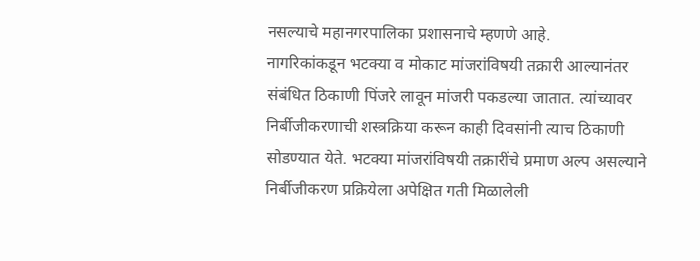नसल्याचे महानगरपालिका प्रशासनाचे म्हणणे आहे.
नागरिकांकडून भटक्या व मोकाट मांजरांविषयी तक्रारी आल्यानंतर संबंधित ठिकाणी पिंजरे लावून मांजरी पकडल्या जातात. त्यांच्यावर निर्बीजीकरणाची शस्त्रक्रिया करून काही दिवसांनी त्याच ठिकाणी सोडण्यात येते. भटक्या मांजरांविषयी तक्रारींचे प्रमाण अल्प असल्याने निर्बीजीकरण प्रक्रियेला अपेक्षित गती मिळालेली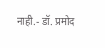नाही.- डॉ. प्रमोद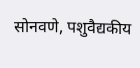सोनवणे, पशुवैद्यकीय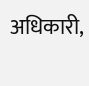अधिकारी,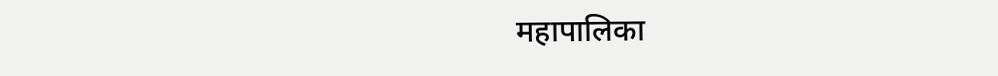महापालिका